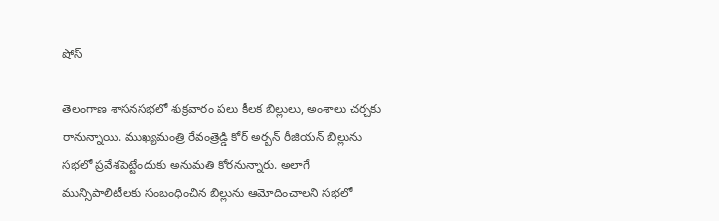షోస్

తెలంగాణ శాసనసభలో శుక్రవారం పలు కీలక బిల్లులు, అంశాలు చర్చకు రానున్నాయి. ముఖ్యమంత్రి రేవంత్రెడ్డి కోర్ అర్బన్ రీజియన్ బిల్లును సభలో ప్రవేశపెట్టేందుకు అనుమతి కోరనున్నారు. అలాగే మున్సిపాలిటీలకు సంబంధించిన బిల్లును ఆమోదించాలని సభలో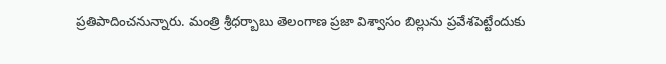ప్రతిపాదించనున్నారు. మంత్రి శ్రీధర్బాబు తెలంగాణ ప్రజా విశ్వాసం బిల్లును ప్రవేశపెట్టేందుకు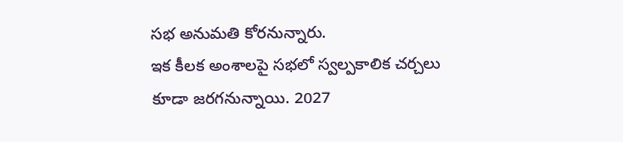సభ అనుమతి కోరనున్నారు.
ఇక కీలక అంశాలపై సభలో స్వల్పకాలిక చర్చలు కూడా జరగనున్నాయి. 2027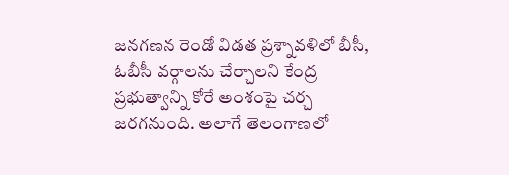జనగణన రెండో విడత ప్రశ్నావళిలో బీసీ, ఓబీసీ వర్గాలను చేర్చాలని కేంద్ర ప్రభుత్వాన్ని కోరే అంశంపై చర్చ జరగనుంది. అలాగే తెలంగాణలో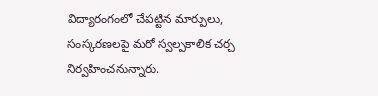విద్యారంగంలో చేపట్టిన మార్పులు, సంస్కరణలపై మరో స్వల్పకాలిక చర్చ నిర్వహించనున్నారు.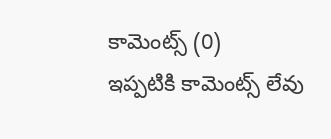కామెంట్స్ (0)
ఇప్పటికి కామెంట్స్ లేవు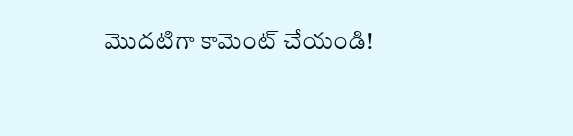మొదటిగా కామెంట్ చేయండి!